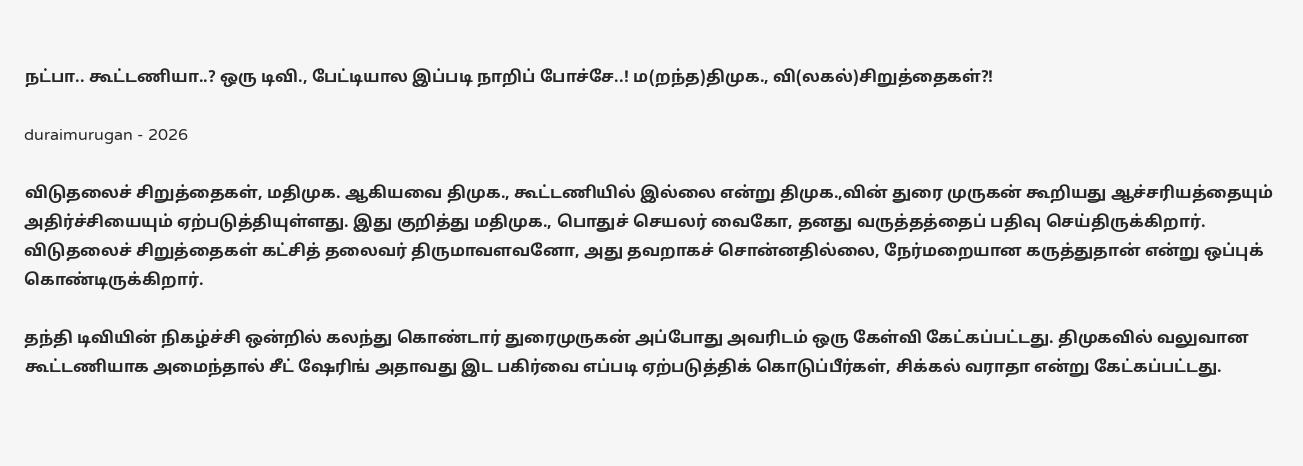நட்பா.. கூட்டணியா..? ஒரு டிவி., பேட்டியால இப்படி நாறிப் போச்சே..! ம(றந்த)திமுக., வி(லகல்)சிறுத்தைகள்?!

duraimurugan - 2026

விடுதலைச் சிறுத்தைகள், மதிமுக. ஆகியவை திமுக., கூட்டணியில் இல்லை என்று திமுக.,வின் துரை முருகன் கூறியது ஆச்சரியத்தையும் அதிர்ச்சியையும் ஏற்படுத்தியுள்ளது. இது குறித்து மதிமுக., பொதுச் செயலர் வைகோ, தனது வருத்தத்தைப் பதிவு செய்திருக்கிறார். விடுதலைச் சிறுத்தைகள் கட்சித் தலைவர் திருமாவளவனோ, அது தவறாகச் சொன்னதில்லை, நேர்மறையான கருத்துதான் என்று ஒப்புக் கொண்டிருக்கிறார்.

தந்தி டிவியின் நிகழ்ச்சி ஒன்றில் கலந்து கொண்டார் துரைமுருகன் அப்போது அவரிடம் ஒரு கேள்வி கேட்கப்பட்டது. திமுகவில் வலுவான கூட்டணியாக அமைந்தால் சீட் ஷேரிங் அதாவது இட பகிர்வை எப்படி ஏற்படுத்திக் கொடுப்பீர்கள், சிக்கல் வராதா என்று கேட்கப்பட்டது.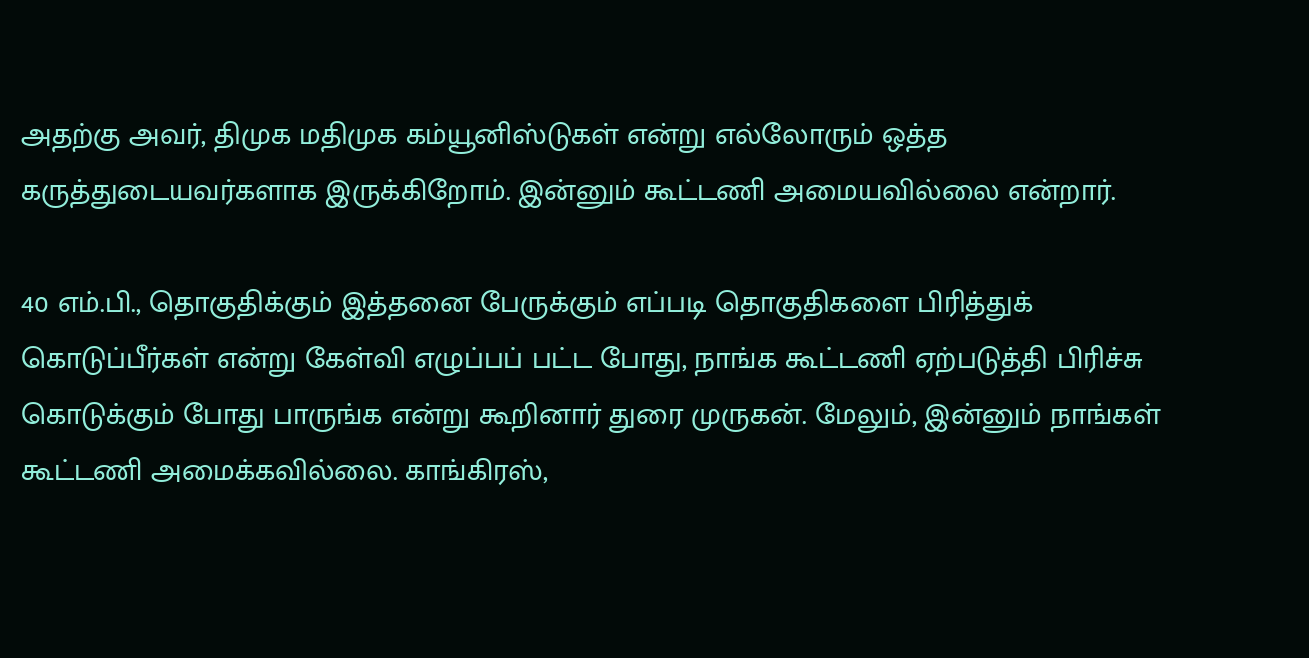அதற்கு அவர், திமுக மதிமுக கம்யூனிஸ்டுகள் என்று எல்லோரும் ஒத்த கருத்துடையவர்களாக இருக்கிறோம். இன்னும் கூட்டணி அமையவில்லை என்றார்.

40 எம்.பி., தொகுதிக்கும் இத்தனை பேருக்கும் எப்படி தொகுதிகளை பிரித்துக் கொடுப்பீர்கள் என்று கேள்வி எழுப்பப் பட்ட போது, நாங்க கூட்டணி ஏற்படுத்தி பிரிச்சு கொடுக்கும் போது பாருங்க என்று கூறினார் துரை முருகன். மேலும், இன்னும் நாங்கள் கூட்டணி அமைக்கவில்லை. காங்கிரஸ்,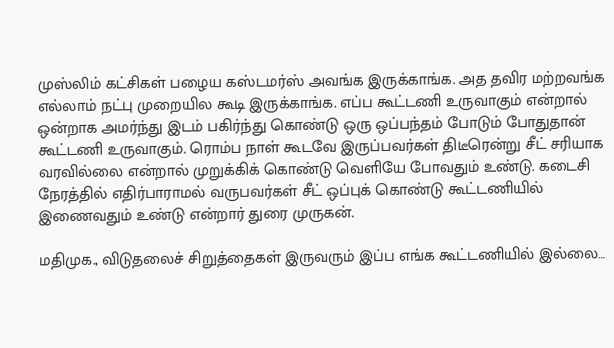முஸ்லிம் கட்சிகள் பழைய கஸ்டமர்ஸ் அவங்க இருக்காங்க. அத தவிர மற்றவங்க எல்லாம் நட்பு முறையில கூடி இருக்காங்க. எப்ப கூட்டணி உருவாகும் என்றால் ஒன்றாக அமர்ந்து இடம் பகிர்ந்து கொண்டு ஒரு ஒப்பந்தம் போடும் போதுதான் கூட்டணி உருவாகும். ரொம்ப நாள் கூடவே இருப்பவர்கள் திடீரென்று சீட் சரியாக வரவில்லை என்றால் முறுக்கிக் கொண்டு வெளியே போவதும் உண்டு. கடைசி நேரத்தில் எதிர்பாராமல் வருபவர்கள் சீட் ஒப்புக் கொண்டு கூட்டணியில் இணைவதும் உண்டு என்றார் துரை முருகன்.

மதிமுக., விடுதலைச் சிறுத்தைகள் இருவரும் இப்ப எங்க கூட்டணியில் இல்லை…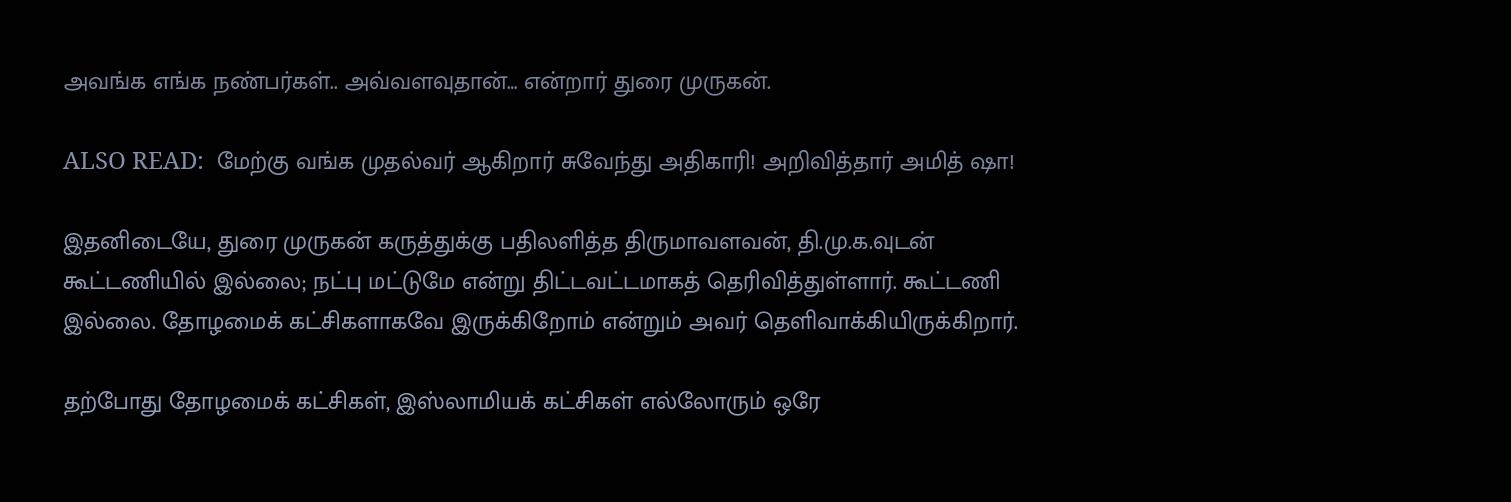அவங்க எங்க நண்பர்கள்.. அவ்வளவுதான்… என்றார் துரை முருகன்.

ALSO READ:  மேற்கு வங்க முதல்வர் ஆகிறார் சுவேந்து அதிகாரி! அறிவித்தார் அமித் ஷா!

இதனிடையே, துரை முருகன் கருத்துக்கு பதிலளித்த திருமாவளவன், தி.மு.க.வுடன் கூட்டணியில் இல்லை; நட்பு மட்டுமே என்று திட்டவட்டமாகத் தெரிவித்துள்ளார். கூட்டணி இல்லை. தோழமைக் கட்சிகளாகவே இருக்கிறோம் என்றும் அவர் தெளிவாக்கியிருக்கிறார்.

தற்போது தோழமைக் கட்சிகள், இஸ்லாமியக் கட்சிகள் எல்லோரும் ஒரே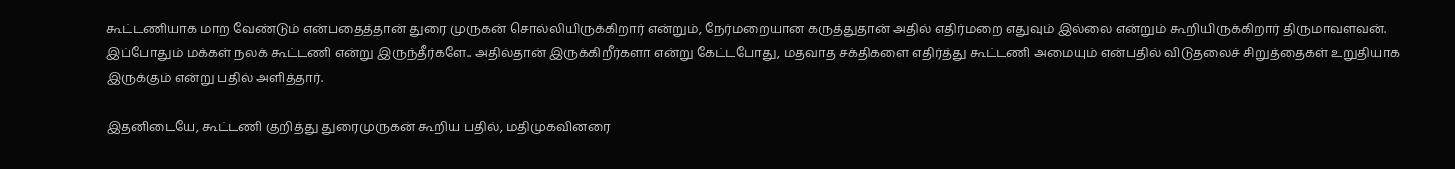கூட்டணியாக மாற வேண்டும் என்பதைத்தான் துரை முருகன் சொல்லியிருக்கிறார் என்றும், நேர்மறையான கருத்துதான் அதில் எதிர்மறை எதுவும் இல்லை என்றும் கூறியிருக்கிறார் திருமாவளவன். இப்போதும் மக்கள் நலக் கூட்டணி என்று இருந்தீர்களே.. அதில்தான் இருக்கிறீர்களா என்று கேட்டபோது, மதவாத சக்திகளை எதிர்த்து கூட்டணி அமையும் என்பதில் விடுதலைச் சிறுத்தைகள் உறுதியாக இருக்கும் என்று பதில் அளித்தார்.

இதனிடையே, கூட்டணி குறித்து துரைமுருகன் கூறிய பதில், மதிமுகவினரை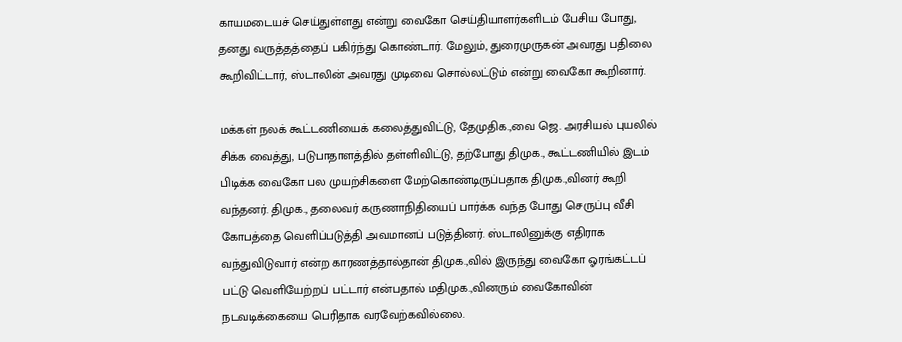காயமடையச் செய்துள்ளது என்று வைகோ செய்தியாளர்களிடம் பேசிய போது, தனது வருத்தத்தைப் பகிர்ந்து கொண்டார். மேலும், துரைமுருகன் அவரது பதிலை கூறிவிட்டார், ஸ்டாலின் அவரது முடிவை சொல்லட்டும் என்று வைகோ கூறினார்.

மக்கள் நலக் கூட்டணியைக் கலைத்துவிட்டு, தேமுதிக.,வை ஜெ. அரசியல் புயலில் சிக்க வைத்து, படுபாதாளத்தில் தள்ளிவிட்டு, தற்போது திமுக., கூட்டணியில் இடம் பிடிக்க வைகோ பல முயற்சிகளை மேற்கொண்டிருப்பதாக திமுக.,வினர் கூறி வந்தனர். திமுக., தலைவர் கருணாநிதியைப் பார்க்க வந்த போது செருப்பு வீசி கோபத்தை வெளிப்படுத்தி அவமானப் படுத்தினர். ஸ்டாலினுக்கு எதிராக வந்துவிடுவார் என்ற காரணத்தால்தான் திமுக.,வில் இருந்து வைகோ ஓரங்கட்டப் பட்டு வெளியேற்றப் பட்டார் என்பதால் மதிமுக.,வினரும் வைகோவின் நடவடிக்கையை பெரிதாக வரவேற்கவில்லை.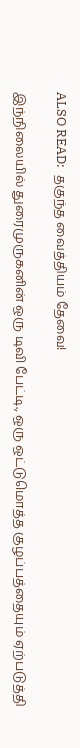ALSO READ:  தகுந்த வைத்தியம் தேவை!

இந்நிலையில் துரைமுருகனின் ஒரு டிவி பேட்டி., ஒரு ஒட்டுமொத்த குழப்பத்தையும் ஏற்படுத்தி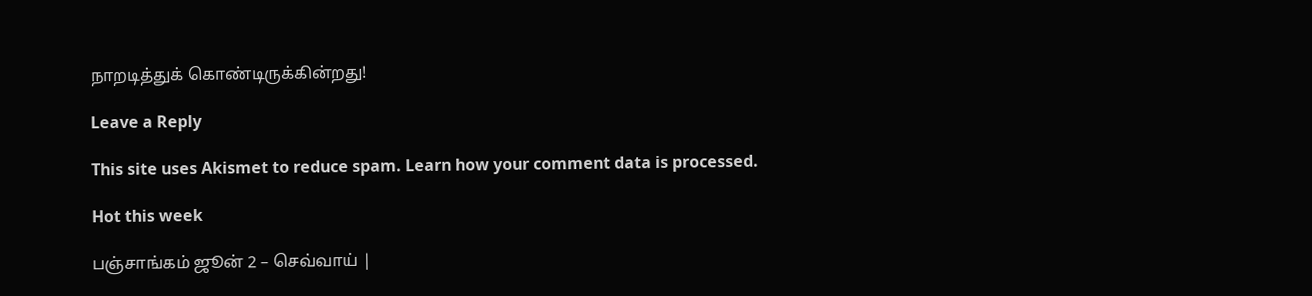நாறடித்துக் கொண்டிருக்கின்றது!

Leave a Reply

This site uses Akismet to reduce spam. Learn how your comment data is processed.

Hot this week

பஞ்சாங்கம் ஜூன் 2 – செவ்வாய் |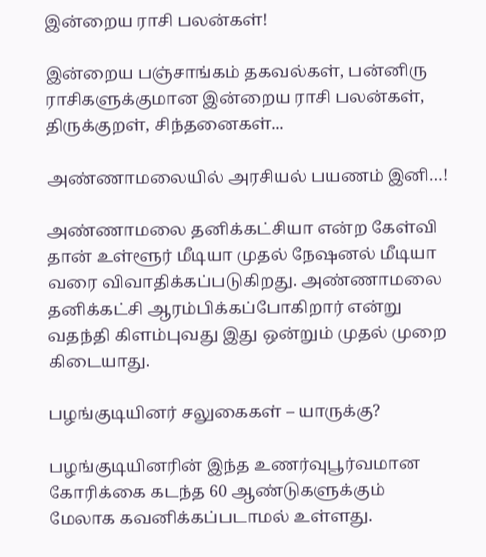இன்றைய ராசி பலன்கள்!

இன்றைய பஞ்சாங்கம் தகவல்கள், பன்னிரு ராசிகளுக்குமான இன்றைய ராசி பலன்கள், திருக்குறள், சிந்தனைகள்...

அண்ணாமலையில் அரசியல் பயணம் இனி…!

அண்ணாமலை தனிக்கட்சியா என்ற கேள்வி தான் உள்ளூர் மீடியா முதல் நேஷனல் மீடியா வரை விவாதிக்கப்படுகிறது. அண்ணாமலை தனிக்கட்சி ஆரம்பிக்கப்போகிறார் என்று வதந்தி கிளம்புவது இது ஒன்றும் முதல் முறை கிடையாது.

பழங்குடியினர் சலுகைகள் – யாருக்கு?

பழங்குடியினரின் இந்த உணர்வுபூர்வமான கோரிக்கை கடந்த 60 ஆண்டுகளுக்கும் மேலாக கவனிக்கப்படாமல் உள்ளது.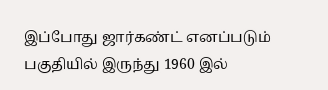இப்போது ஜார்கண்ட் எனப்படும் பகுதியில் இருந்து 1960 இல்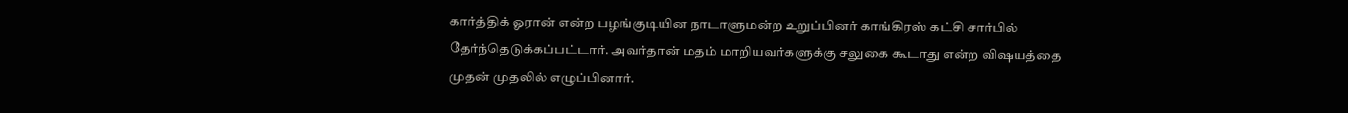கார்த்திக் ஓரான் என்ற பழங்குடியின நாடாளுமன்ற உறுப்பினர் காங்கிரஸ் கட்சி சார்பில் தேர்ந்தெடுக்கப்பட்டார். அவர்தான் மதம் மாறியவர்களுக்கு சலுகை கூடாது என்ற விஷயத்தை முதன் முதலில் எழுப்பினார்.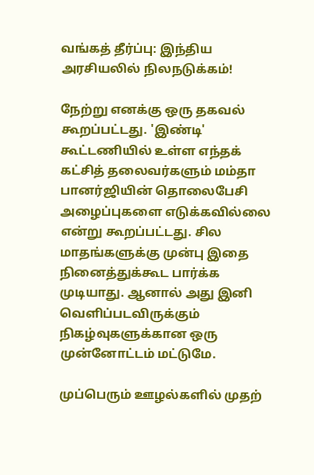வங்கத் தீர்ப்பு: இந்திய அரசியலில் நிலநடுக்கம்!

நேற்று எனக்கு ஒரு தகவல் கூறப்பட்டது. 'இண்டி' கூட்டணியில் உள்ள எந்தக் கட்சித் தலைவர்களும் மம்தா பானர்ஜியின் தொலைபேசி அழைப்புகளை எடுக்கவில்லை என்று கூறப்பட்டது. சில மாதங்களுக்கு முன்பு இதை நினைத்துக்கூட பார்க்க முடியாது. ஆனால் அது இனி வெளிப்படவிருக்கும் நிகழ்வுகளுக்கான ஒரு முன்னோட்டம் மட்டுமே.

முப்பெரும் ஊழல்களில் முதற்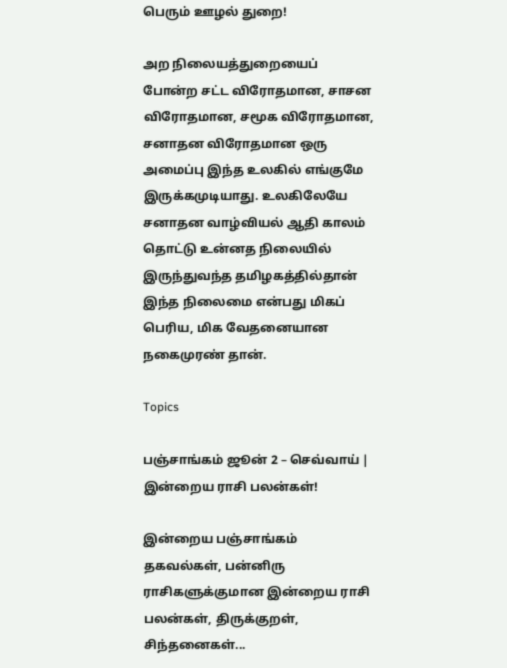பெரும் ஊழல் துறை!

அற நிலையத்துறையைப் போன்ற சட்ட விரோதமான, சாசன விரோதமான, சமூக விரோதமான, சனாதன விரோதமான ஒரு அமைப்பு இந்த உலகில் எங்குமே இருக்கமுடியாது. உலகிலேயே சனாதன வாழ்வியல் ஆதி காலம் தொட்டு உன்னத நிலையில் இருந்துவந்த தமிழகத்தில்தான் இந்த நிலைமை என்பது மிகப் பெரிய, மிக வேதனையான நகைமுரண் தான்.

Topics

பஞ்சாங்கம் ஜூன் 2 – செவ்வாய் | இன்றைய ராசி பலன்கள்!

இன்றைய பஞ்சாங்கம் தகவல்கள், பன்னிரு ராசிகளுக்குமான இன்றைய ராசி பலன்கள், திருக்குறள், சிந்தனைகள்...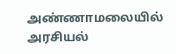அண்ணாமலையில் அரசியல்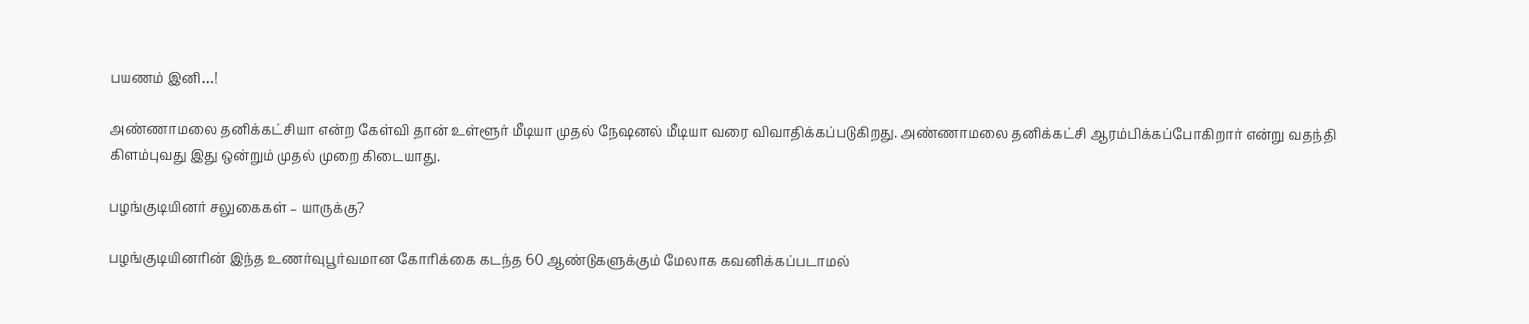பயணம் இனி…!

அண்ணாமலை தனிக்கட்சியா என்ற கேள்வி தான் உள்ளூர் மீடியா முதல் நேஷனல் மீடியா வரை விவாதிக்கப்படுகிறது. அண்ணாமலை தனிக்கட்சி ஆரம்பிக்கப்போகிறார் என்று வதந்தி கிளம்புவது இது ஒன்றும் முதல் முறை கிடையாது.

பழங்குடியினர் சலுகைகள் – யாருக்கு?

பழங்குடியினரின் இந்த உணர்வுபூர்வமான கோரிக்கை கடந்த 60 ஆண்டுகளுக்கும் மேலாக கவனிக்கப்படாமல்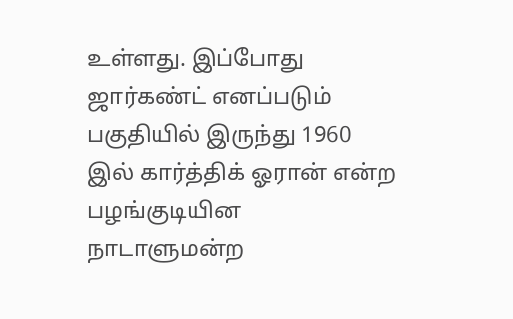உள்ளது. இப்போது ஜார்கண்ட் எனப்படும் பகுதியில் இருந்து 1960 இல் கார்த்திக் ஓரான் என்ற பழங்குடியின நாடாளுமன்ற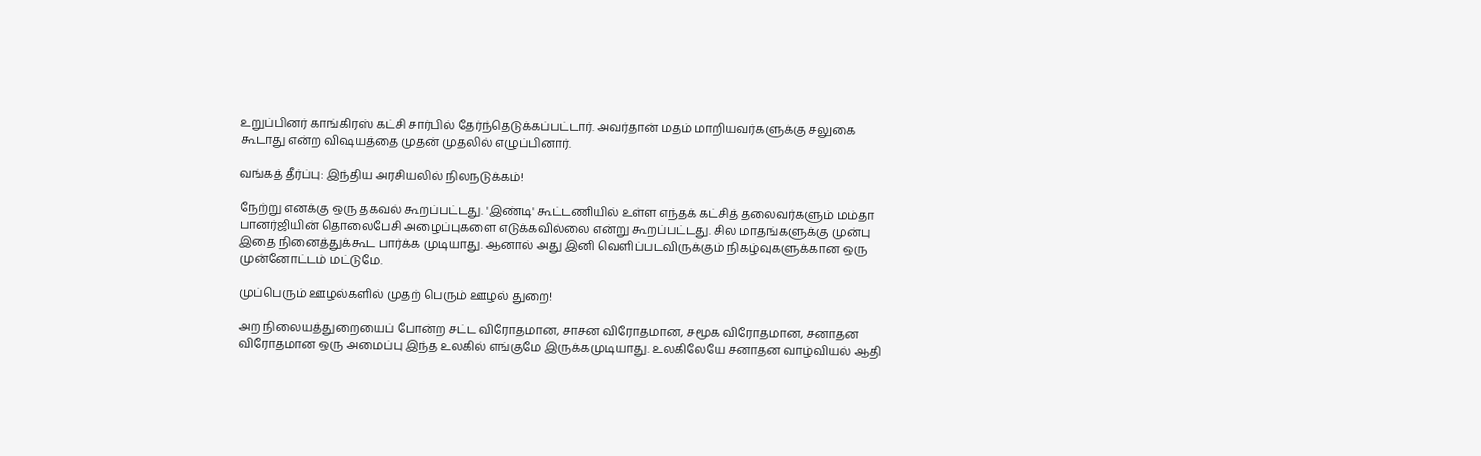உறுப்பினர் காங்கிரஸ் கட்சி சார்பில் தேர்ந்தெடுக்கப்பட்டார். அவர்தான் மதம் மாறியவர்களுக்கு சலுகை கூடாது என்ற விஷயத்தை முதன் முதலில் எழுப்பினார்.

வங்கத் தீர்ப்பு: இந்திய அரசியலில் நிலநடுக்கம்!

நேற்று எனக்கு ஒரு தகவல் கூறப்பட்டது. 'இண்டி' கூட்டணியில் உள்ள எந்தக் கட்சித் தலைவர்களும் மம்தா பானர்ஜியின் தொலைபேசி அழைப்புகளை எடுக்கவில்லை என்று கூறப்பட்டது. சில மாதங்களுக்கு முன்பு இதை நினைத்துக்கூட பார்க்க முடியாது. ஆனால் அது இனி வெளிப்படவிருக்கும் நிகழ்வுகளுக்கான ஒரு முன்னோட்டம் மட்டுமே.

முப்பெரும் ஊழல்களில் முதற் பெரும் ஊழல் துறை!

அற நிலையத்துறையைப் போன்ற சட்ட விரோதமான, சாசன விரோதமான, சமூக விரோதமான, சனாதன விரோதமான ஒரு அமைப்பு இந்த உலகில் எங்குமே இருக்கமுடியாது. உலகிலேயே சனாதன வாழ்வியல் ஆதி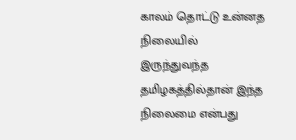காலம் தொட்டு உன்னத நிலையில் இருந்துவந்த தமிழகத்தில்தான் இந்த நிலைமை என்பது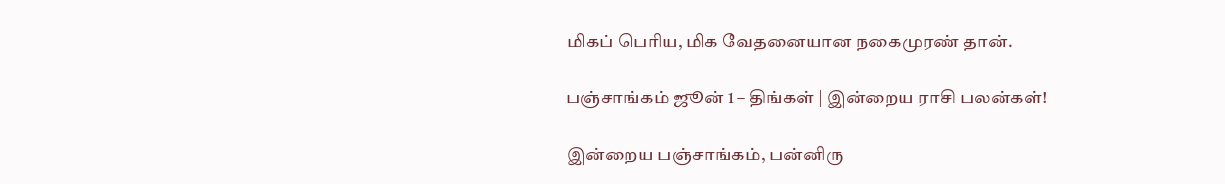மிகப் பெரிய, மிக வேதனையான நகைமுரண் தான்.

பஞ்சாங்கம் ஜூன் 1 – திங்கள் | இன்றைய ராசி பலன்கள்!

இன்றைய பஞ்சாங்கம், பன்னிரு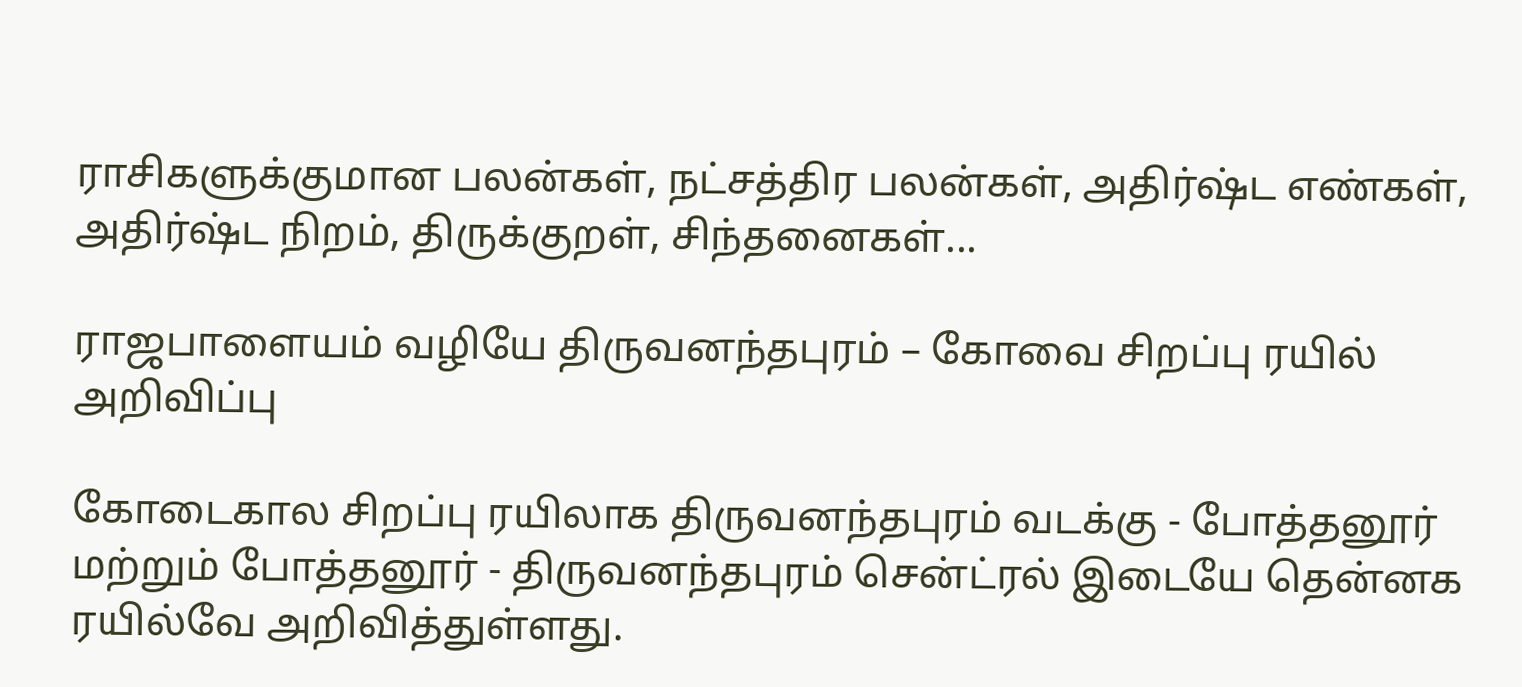ராசிகளுக்குமான பலன்கள், நட்சத்திர பலன்கள், அதிர்ஷ்ட எண்கள், அதிர்ஷ்ட நிறம், திருக்குறள், சிந்தனைகள்...

ராஜபாளையம் வழியே திருவனந்தபுரம் – கோவை சிறப்பு ரயில் அறிவிப்பு

கோடைகால சிறப்பு ரயிலாக திருவனந்தபுரம் வடக்கு - போத்தனூர் மற்றும் போத்தனூர் - திருவனந்தபுரம் சென்ட்ரல் இடையே தென்னக ரயில்வே அறிவித்துள்ளது.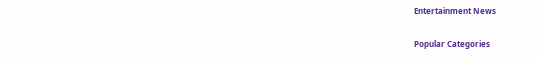Entertainment News

Popular Categories